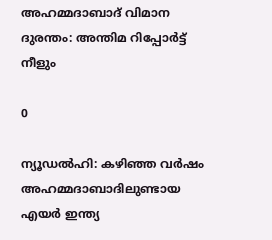അഹമ്മദാബാദ് വിമാന ദുരന്തം: അന്തിമ റിപ്പോര്‍ട്ട് നീളും

0

ന്യൂഡല്‍ഹി: കഴിഞ്ഞ വര്‍ഷം അഹമ്മദാബാദിലുണ്ടായ എയര്‍ ഇന്ത്യ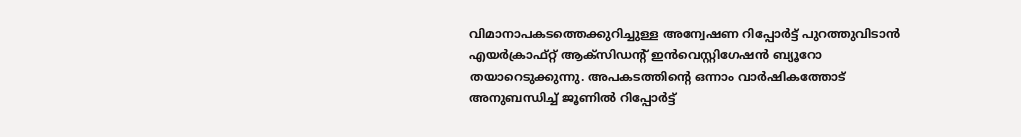വിമാനാപകടത്തെക്കുറിച്ചുള്ള അന്വേഷണ റിപ്പോര്‍ട്ട് പുറത്തുവിടാന്‍ എയര്‍ക്രാഫ്റ്റ് ആക്സിഡന്റ് ഇന്‍വെസ്റ്റിഗേഷന്‍ ബ്യൂറോ തയാറെടുക്കുന്നു. അപകടത്തിന്റെ ഒന്നാം വാര്‍ഷികത്തോട് അനുബന്ധിച്ച് ജൂണില്‍ റിപ്പോര്‍ട്ട്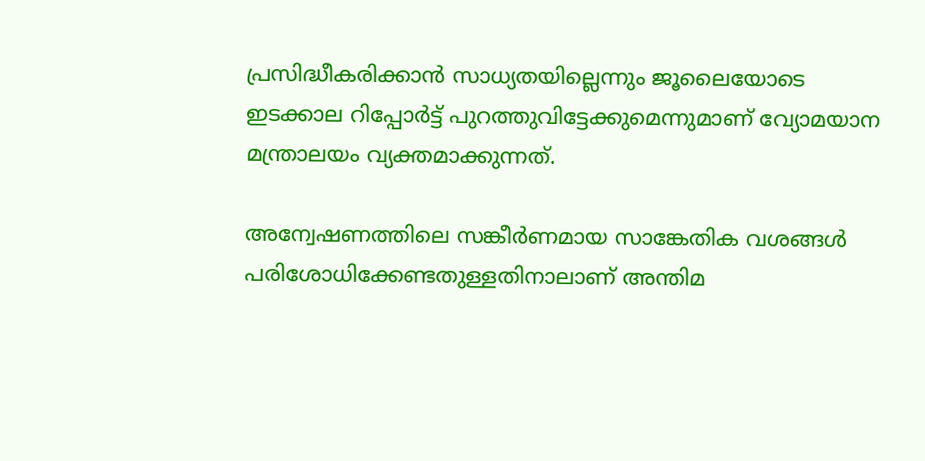പ്രസിദ്ധീകരിക്കാന്‍ സാധ്യതയില്ലെന്നും ജൂലൈയോടെ ഇടക്കാല റിപ്പോര്‍ട്ട് പുറത്തുവിട്ടേക്കുമെന്നുമാണ് വ്യോമയാന മന്ത്രാലയം വ്യക്തമാക്കുന്നത്.

അന്വേഷണത്തിലെ സങ്കീര്‍ണമായ സാങ്കേതിക വശങ്ങള്‍ പരിശോധിക്കേണ്ടതുള്ളതിനാലാണ് അന്തിമ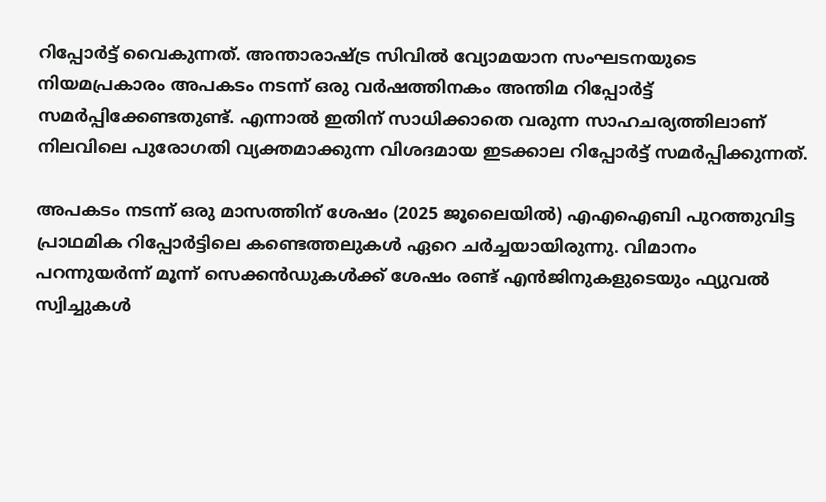റിപ്പോര്‍ട്ട് വൈകുന്നത്. അന്താരാഷ്ട്ര സിവില്‍ വ്യോമയാന സംഘടനയുടെ നിയമപ്രകാരം അപകടം നടന്ന് ഒരു വര്‍ഷത്തിനകം അന്തിമ റിപ്പോര്‍ട്ട് സമര്‍പ്പിക്കേണ്ടതുണ്ട്. എന്നാല്‍ ഇതിന് സാധിക്കാതെ വരുന്ന സാഹചര്യത്തിലാണ് നിലവിലെ പുരോഗതി വ്യക്തമാക്കുന്ന വിശദമായ ഇടക്കാല റിപ്പോര്‍ട്ട് സമര്‍പ്പിക്കുന്നത്.

അപകടം നടന്ന് ഒരു മാസത്തിന് ശേഷം (2025 ജൂലൈയില്‍) എഎഐബി പുറത്തുവിട്ട പ്രാഥമിക റിപ്പോര്‍ട്ടിലെ കണ്ടെത്തലുകള്‍ ഏറെ ചര്‍ച്ചയായിരുന്നു. വിമാനം പറന്നുയര്‍ന്ന് മൂന്ന് സെക്കന്‍ഡുകള്‍ക്ക് ശേഷം രണ്ട് എന്‍ജിനുകളുടെയും ഫ്യുവല്‍ സ്വിച്ചുകള്‍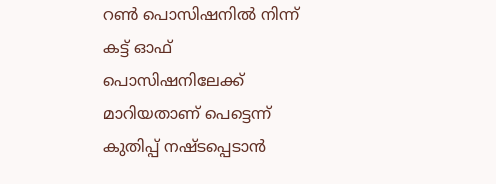റണ്‍ പൊസിഷനില്‍ നിന്ന് കട്ട് ഓഫ് പൊസിഷനിലേക്ക് മാറിയതാണ് പെട്ടെന്ന് കുതിപ്പ് നഷ്ടപ്പെടാന്‍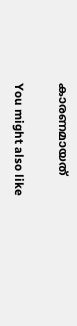കാരണമായത്

You might also like